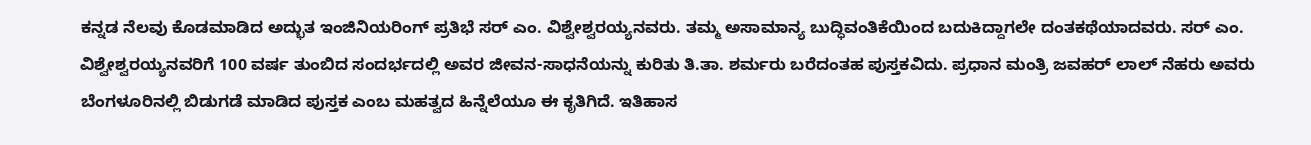ಕನ್ನಡ ನೆಲವು ಕೊಡಮಾಡಿದ ಅದ್ಭುತ ಇಂಜಿನಿಯರಿಂಗ್ ಪ್ರತಿಭೆ ಸರ್ ಎಂ. ವಿಶ್ವೇಶ್ವರಯ್ಯನವರು. ತಮ್ಮ ಅಸಾಮಾನ್ಯ ಬುದ್ಧಿವಂತಿಕೆಯಿಂದ ಬದುಕಿದ್ದಾಗಲೇ ದಂತಕಥೆಯಾದವರು. ಸರ್ ಎಂ. ವಿಶ್ವೇಶ್ವರಯ್ಯನವರಿಗೆ 100 ವರ್ಷ ತುಂಬಿದ ಸಂದರ್ಭದಲ್ಲಿ ಅವರ ಜೀವನ-ಸಾಧನೆಯನ್ನು ಕುರಿತು ತಿ.ತಾ. ಶರ್ಮರು ಬರೆದಂತಹ ಪುಸ್ತಕವಿದು. ಪ್ರಧಾನ ಮಂತ್ರಿ ಜವಹರ್ ಲಾಲ್ ನೆಹರು ಅವರು ಬೆಂಗಳೂರಿನಲ್ಲಿ ಬಿಡುಗಡೆ ಮಾಡಿದ ಪುಸ್ತಕ ಎಂಬ ಮಹತ್ವದ ಹಿನ್ನೆಲೆಯೂ ಈ ಕೃತಿಗಿದೆ. ಇತಿಹಾಸ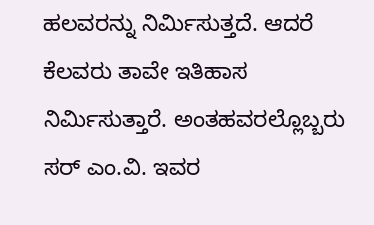ಹಲವರನ್ನು ನಿರ್ಮಿಸುತ್ತದೆ. ಆದರೆ ಕೆಲವರು ತಾವೇ ಇತಿಹಾಸ ನಿರ್ಮಿಸುತ್ತಾರೆ. ಅಂತಹವರಲ್ಲೊಬ್ಬರು ಸರ್ ಎಂ.ವಿ. ಇವರ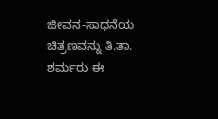ಜೀವನ-ಸಾಧನೆಯ ಚಿತ್ರಣವನ್ನು ತಿ.ತಾ. ಶರ್ಮರು ಈ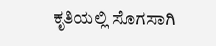ಕೃತಿಯಲ್ಲಿ ಸೊಗಸಾಗಿ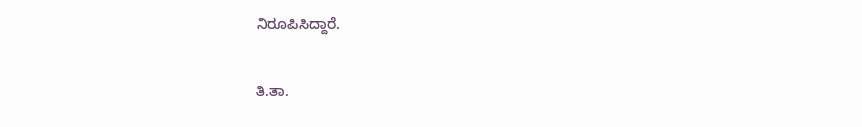ನಿರೂಪಿಸಿದ್ದಾರೆ.

ತಿ.ತಾ.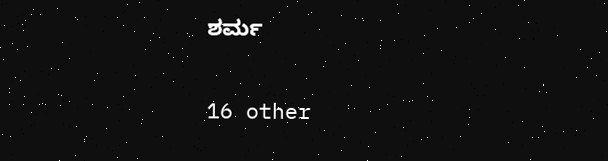ಶರ್ಮ

16 other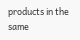products in the same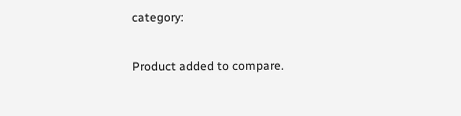category:

Product added to compare.